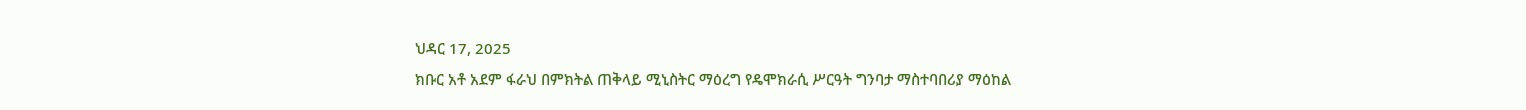ህዳር 17, 2025
ክቡር አቶ አደም ፋራህ በምክትል ጠቅላይ ሚኒስትር ማዕረግ የዴሞክራሲ ሥርዓት ግንባታ ማስተባበሪያ ማዕከል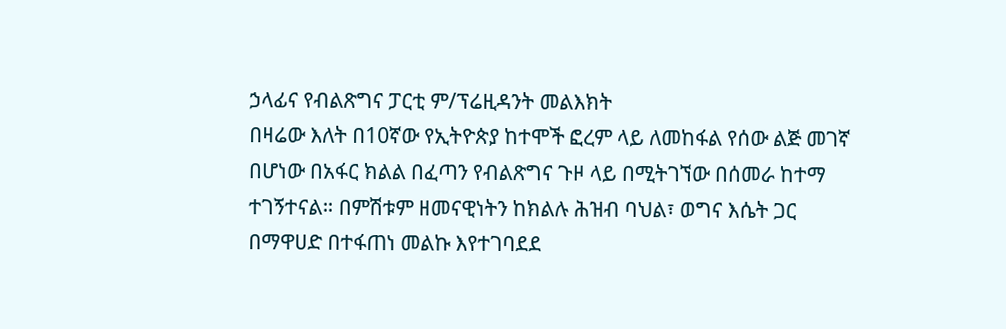ኃላፊና የብልጽግና ፓርቲ ም/ፕሬዚዳንት መልእክት
በዛሬው እለት በ10ኛው የኢትዮጵያ ከተሞች ፎረም ላይ ለመከፋል የሰው ልጅ መገኛ በሆነው በአፋር ክልል በፈጣን የብልጽግና ጉዞ ላይ በሚትገኘው በሰመራ ከተማ ተገኝተናል። በምሽቱም ዘመናዊነትን ከክልሉ ሕዝብ ባህል፣ ወግና እሴት ጋር በማዋሀድ በተፋጠነ መልኩ እየተገባደደ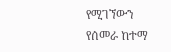የሚገኘውን የሰመራ ከተማ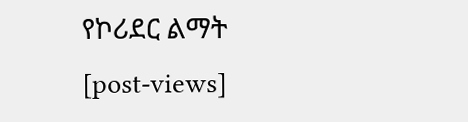የኮሪደር ልማት
[post-views]